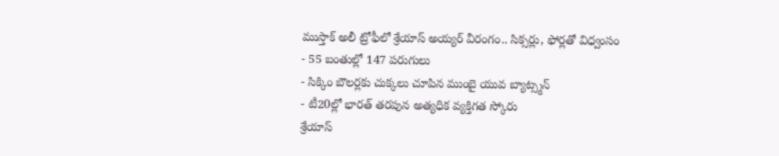ముస్తాక్ అలీ ట్రోఫీలో శ్రేయాస్ అయ్యర్ వీరంగం.. సిక్సర్లు, ఫోర్లతో విధ్వంసం
- 55 బంతుల్లో 147 పరుగులు
- సిక్కిం బౌలర్లకు చుక్కలు చూపిన ముంబై యువ బ్యాట్స్మన్
- టీ20ల్లో భారత్ తరపున అత్యధిక వ్యక్తిగత స్కోరు
శ్రేయాస్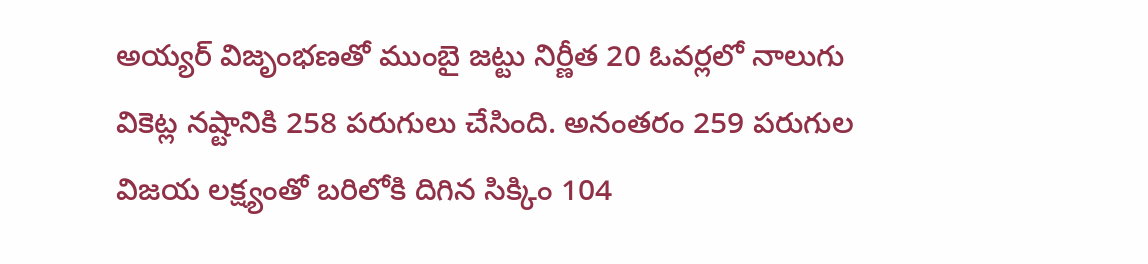అయ్యర్ విజృంభణతో ముంబై జట్టు నిర్ణీత 20 ఓవర్లలో నాలుగు వికెట్ల నష్టానికి 258 పరుగులు చేసింది. అనంతరం 259 పరుగుల విజయ లక్ష్యంతో బరిలోకి దిగిన సిక్కిం 104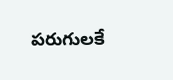పరుగులకే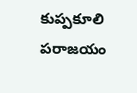కుప్పకూలి పరాజయం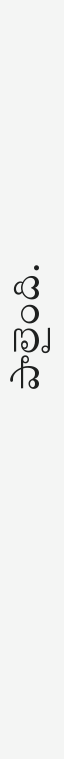పాలైంది.